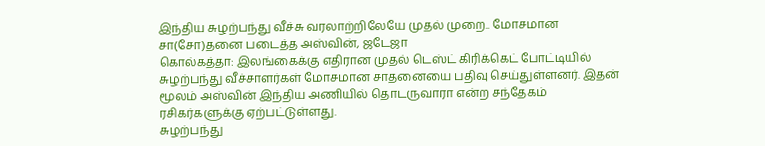இந்திய சுழற்பந்து வீச்சு வரலாற்றிலேயே முதல் முறை.. மோசமான சா(சோ)தனை படைத்த அஸ்வின், ஜடேஜா
கொல்கத்தா: இலங்கைக்கு எதிரான முதல் டெஸ்ட் கிரிக்கெட் போட்டியில் சுழற்பந்து வீச்சாளர்கள் மோசமான சாதனையை பதிவு செய்துள்ளனர். இதன் மூலம் அஸ்வின் இந்திய அணியில் தொடருவாரா என்ற சந்தேகம் ரசிகர்களுக்கு ஏற்பட்டுள்ளது.
சுழற்பந்து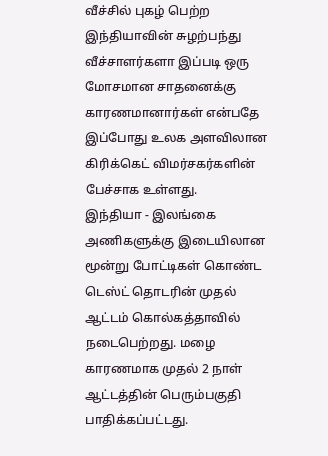வீச்சில் புகழ் பெற்ற இந்தியாவின் சுழற்பந்து வீச்சாளர்களா இப்படி ஒரு மோசமான சாதனைக்கு காரணமானார்கள் என்பதே இப்போது உலக அளவிலான கிரிக்கெட் விமர்சகர்களின் பேச்சாக உள்ளது.
இந்தியா - இலங்கை அணிகளுக்கு இடையிலான மூன்று போட்டிகள் கொண்ட டெஸ்ட் தொடரின் முதல் ஆட்டம் கொல்கத்தாவில் நடைபெற்றது. மழை காரணமாக முதல் 2 நாள் ஆட்டத்தின் பெரும்பகுதி பாதிக்கப்பட்டது.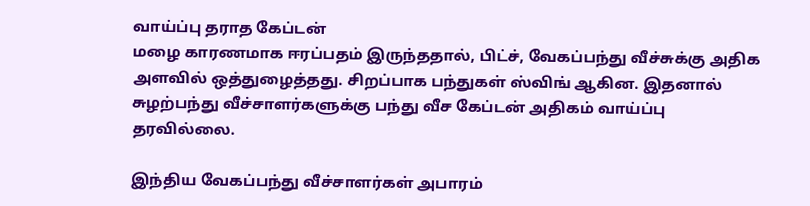வாய்ப்பு தராத கேப்டன்
மழை காரணமாக ஈரப்பதம் இருந்ததால், பிட்ச், வேகப்பந்து வீச்சுக்கு அதிக அளவில் ஒத்துழைத்தது. சிறப்பாக பந்துகள் ஸ்விங் ஆகின. இதனால் சுழற்பந்து வீச்சாளர்களுக்கு பந்து வீச கேப்டன் அதிகம் வாய்ப்பு தரவில்லை.

இந்திய வேகப்பந்து வீச்சாளர்கள் அபாரம்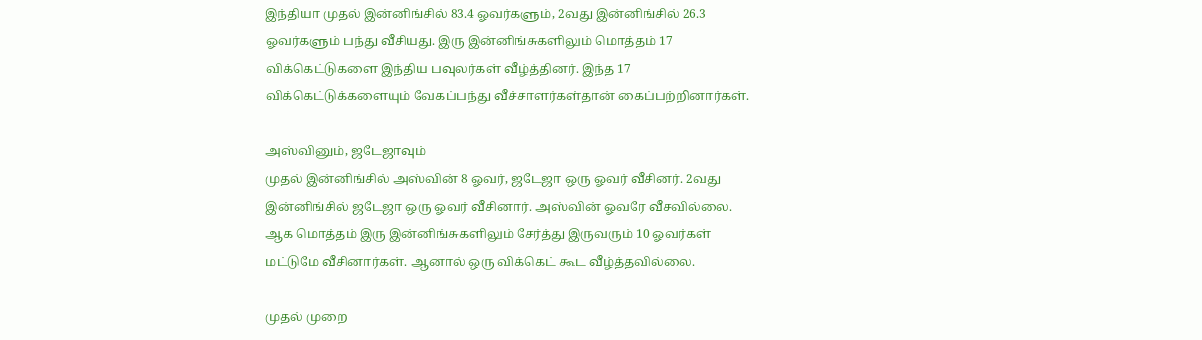இந்தியா முதல் இன்னிங்சில் 83.4 ஓவர்களும், 2வது இன்னிங்சில் 26.3 ஓவர்களும் பந்து வீசியது. இரு இன்னிங்சுகளிலும் மொத்தம் 17 விக்கெட்டுகளை இந்திய பவுலர்கள் வீழ்த்தினர். இந்த 17 விக்கெட்டுக்களையும் வேகப்பந்து வீச்சாளர்கள்தான் கைப்பற்றினார்கள்.

அஸ்வினும், ஜடேஜாவும்
முதல் இன்னிங்சில் அஸ்வின் 8 ஓவர், ஜடேஜா ஒரு ஓவர் வீசினர். 2வது இன்னிங்சில் ஜடேஜா ஒரு ஓவர் வீசினார். அஸ்வின் ஓவரே வீசவில்லை. ஆக மொத்தம் இரு இன்னிங்சுகளிலும் சேர்த்து இருவரும் 10 ஓவர்கள் மட்டுமே வீசினார்கள். ஆனால் ஒரு விக்கெட் கூட வீழ்த்தவில்லை.

முதல் முறை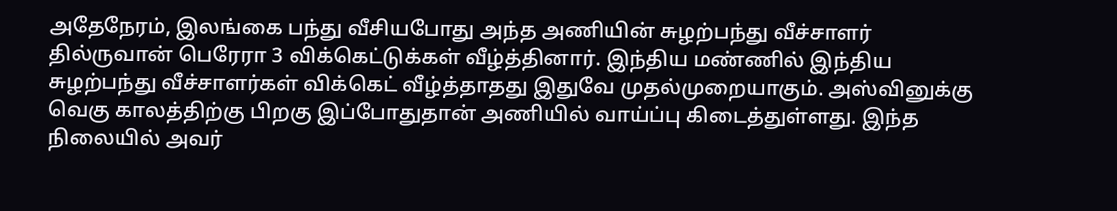அதேநேரம், இலங்கை பந்து வீசியபோது அந்த அணியின் சுழற்பந்து வீச்சாளர் தில்ருவான் பெரேரா 3 விக்கெட்டுக்கள் வீழ்த்தினார். இந்திய மண்ணில் இந்திய சுழற்பந்து வீச்சாளர்கள் விக்கெட் வீழ்த்தாதது இதுவே முதல்முறையாகும். அஸ்வினுக்கு வெகு காலத்திற்கு பிறகு இப்போதுதான் அணியில் வாய்ப்பு கிடைத்துள்ளது. இந்த நிலையில் அவர்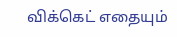விக்கெட் எதையும்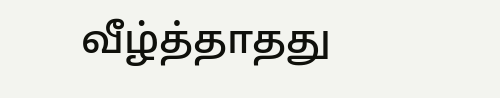வீழ்த்தாதது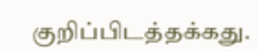குறிப்பிடத்தக்கது.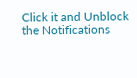Click it and Unblock the Notifications